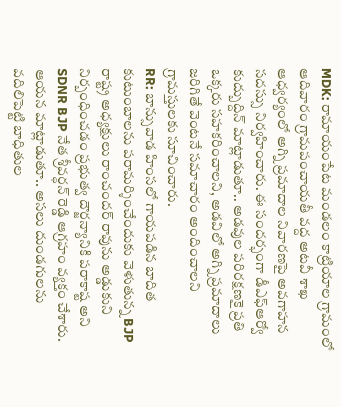MDK: రామాయంపేట మండలం కాట్రియాల గ్రామంలో ఆదివారం గ్రామపంచాయతీ వద్ద అటవీ శాఖ ఆధ్వర్యంలో అగ్ని ప్రమాదాల నివారణపై అవగాహన సదస్సు నిర్వహించారు. ఈ సందర్భంగా డీఎఫ్ఆర్వో కుద్బుద్దిన్ మాట్లాడుతూ.. అడవుల పరిరక్షణకై ప్రతి ఒక్కరు సహకరించాలని, అడవిలో అగ్ని ప్రమాదాలు జరిగితే వెంటనే సమాచారం అందించాలని గ్రామస్తులకు సూచించారు.
RR: బాన్సువాడ హింసలో గాయపడిన బాదిత కుటుంబాలను పరామర్శించేందుకు వెళుతున్న BJP రాష్ట్ర అధ్యక్షులు రాంచందర్ రావును అడ్డుకుని నిర్బంధించడం ప్రభుత్వ దౌర్జన్యానికి పరాకాష్ట అని SDNR BJP నేత శ్రీవర్ధన్ రెడ్డి ఆగ్రహం వ్యక్తం చేశారు. ఆయన మాట్లాడుతూ.. అసలు దుండగులను వదిలిపెట్టి బాధితుల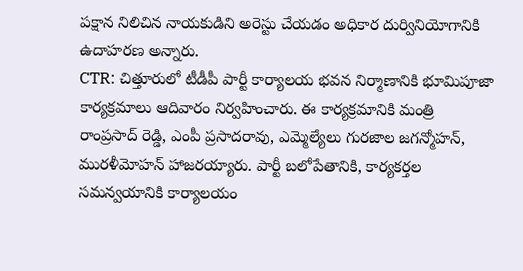పక్షాన నిలిచిన నాయకుడిని అరెస్టు చేయడం అధికార దుర్వినియోగానికి ఉదాహరణ అన్నారు.
CTR: చిత్తూరులో టీడీపీ పార్టీ కార్యాలయ భవన నిర్మాణానికి భూమిపూజా కార్యక్రమాలు ఆదివారం నిర్వహించారు. ఈ కార్యక్రమానికి మంత్రి రాంప్రసాద్ రెడ్డి, ఎంపీ ప్రసాదరావు, ఎమ్మెల్యేలు గురజాల జగన్మోహన్, మురళీమోహన్ హాజరయ్యారు. పార్టీ బలోపేతానికి, కార్యకర్తల సమన్వయానికి కార్యాలయం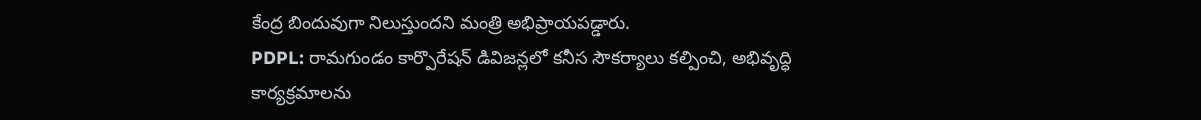కేంద్ర బిందువుగా నిలుస్తుందని మంత్రి అభిప్రాయపడ్డారు.
PDPL: రామగుండం కార్పొరేషన్ డివిజన్లలో కనీస సౌకర్యాలు కల్పించి, అభివృద్ధి కార్యక్రమాలను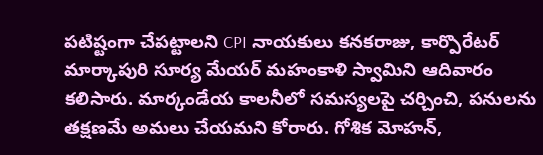పటిష్టంగా చేపట్టాలని CPI నాయకులు కనకరాజు, కార్పొరేటర్ మార్కాపురి సూర్య మేయర్ మహంకాళి స్వామిని ఆదివారం కలిసారు. మార్కండేయ కాలనీలో సమస్యలపై చర్చించి, పనులను తక్షణమే అమలు చేయమని కోరారు. గోశిక మోహన్,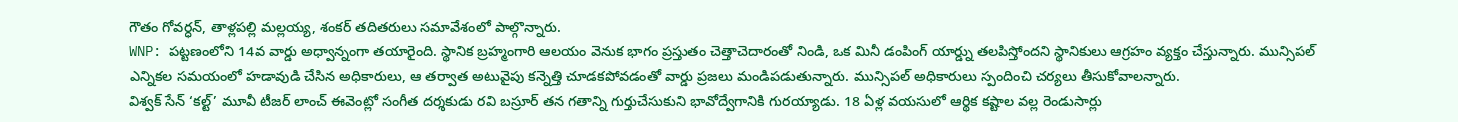గౌతం గోవర్ధన్, తాళ్లపల్లి మల్లయ్య, శంకర్ తదితరులు సమావేశంలో పాల్గొన్నారు.
WNP: పట్టణంలోని 14వ వార్డు అధ్వాన్నంగా తయారైంది. స్థానిక బ్రహ్మంగారి ఆలయం వెనుక భాగం ప్రస్తుతం చెత్తాచెదారంతో నిండి, ఒక మినీ డంపింగ్ యార్డ్ను తలపిస్తోందని స్థానికులు ఆగ్రహం వ్యక్తం చేస్తున్నారు. మున్సిపల్ ఎన్నికల సమయంలో హడావుడి చేసిన అధికారులు, ఆ తర్వాత అటువైపు కన్నెత్తి చూడకపోవడంతో వార్డు ప్రజలు మండిపడుతున్నారు. మున్సిపల్ అధికారులు స్పందించి చర్యలు తీసుకోవాలన్నారు.
విశ్వక్ సేన్ ‘కల్ట్’ మూవీ టీజర్ లాంచ్ ఈవెంట్లో సంగీత దర్శకుడు రవి బస్రూర్ తన గతాన్ని గుర్తుచేసుకుని భావోద్వేగానికి గురయ్యాడు. 18 ఏళ్ల వయసులో ఆర్థిక కష్టాల వల్ల రెండుసార్లు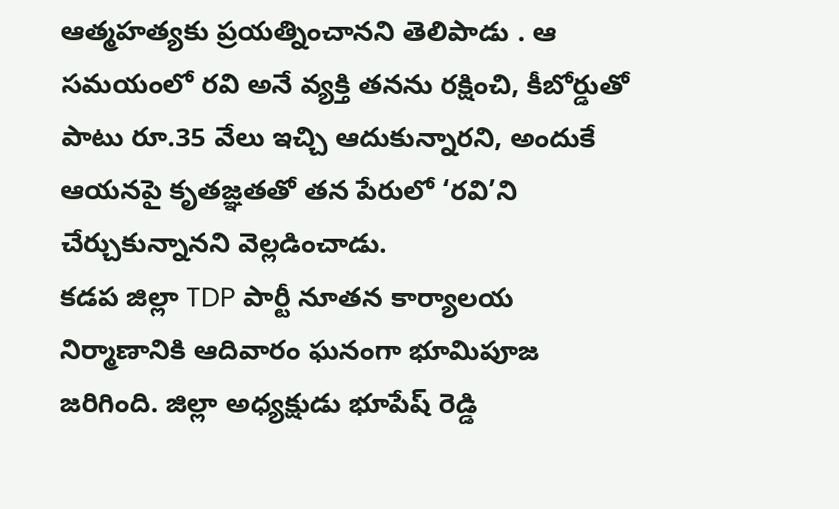ఆత్మహత్యకు ప్రయత్నించానని తెలిపాడు . ఆ సమయంలో రవి అనే వ్యక్తి తనను రక్షించి, కీబోర్డుతో పాటు రూ.35 వేలు ఇచ్చి ఆదుకున్నారని, అందుకే ఆయనపై కృతజ్ఞతతో తన పేరులో ‘రవి’ని చేర్చుకున్నానని వెల్లడించాడు.
కడప జిల్లా TDP పార్టీ నూతన కార్యాలయ నిర్మాణానికి ఆదివారం ఘనంగా భూమిపూజ జరిగింది. జిల్లా అధ్యక్షుడు భూపేష్ రెడ్డి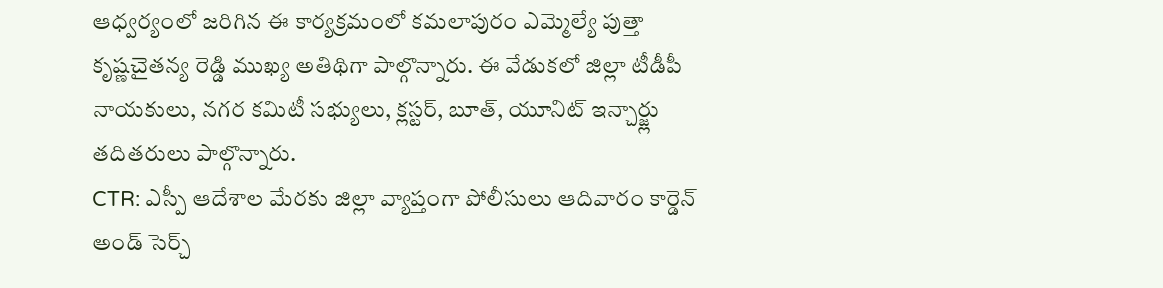ఆధ్వర్యంలో జరిగిన ఈ కార్యక్రమంలో కమలాపురం ఎమ్మెల్యే పుత్తా కృష్ణచైతన్య రెడ్డి ముఖ్య అతిథిగా పాల్గొన్నారు. ఈ వేడుకలో జిల్లా టీడీపీ నాయకులు, నగర కమిటీ సభ్యులు, క్లస్టర్, బూత్, యూనిట్ ఇన్చార్జ్లు తదితరులు పాల్గొన్నారు.
CTR: ఎస్పీ ఆదేశాల మేరకు జిల్లా వ్యాప్తంగా పోలీసులు ఆదివారం కార్డెన్ అండ్ సెర్చ్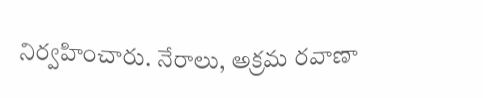నిర్వహించారు. నేరాలు, అక్రమ రవాణా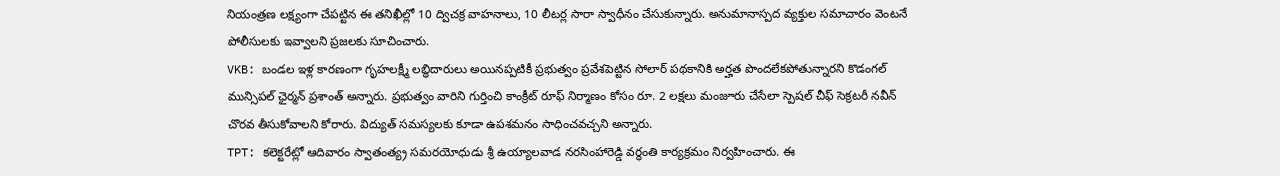నియంత్రణ లక్ష్యంగా చేపట్టిన ఈ తనిఖీల్లో 10 ద్విచక్ర వాహనాలు, 10 లీటర్ల సారా స్వాధీనం చేసుకున్నారు. అనుమానాస్పద వ్యక్తుల సమాచారం వెంటనే పోలీసులకు ఇవ్వాలని ప్రజలకు సూచించారు.
VKB: బండల ఇళ్ల కారణంగా గృహలక్ష్మీ లబ్ధిదారులు అయినప్పటికీ ప్రభుత్వం ప్రవేశపెట్టిన సోలార్ పథకానికి అర్హత పొందలేకపోతున్నారని కొడంగల్ మున్సిపల్ ఛైర్మన్ ప్రశాంత్ అన్నారు. ప్రభుత్వం వారిని గుర్తించి కాంక్రీట్ రూఫ్ నిర్మాణం కోసం రూ. 2 లక్షలు మంజూరు చేసేలా స్పెషల్ చీఫ్ సెక్రటరీ నవీన్ చొరవ తీసుకోవాలని కోరారు. విద్యుత్ సమస్యలకు కూడా ఉపశమనం సాధించవచ్చని అన్నారు.
TPT: కలెక్టరేట్లో ఆదివారం స్వాతంత్య్ర సమరయోధుడు శ్రీ ఉయ్యాలవాడ నరసింహారెడ్డి వర్ధంతి కార్యక్రమం నిర్వహించారు. ఈ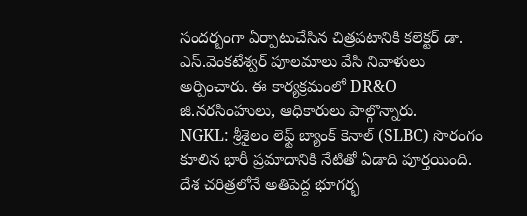సందర్బంగా ఏర్పాటుచేసిన చిత్రపటానికి కలెక్టర్ డా. ఎస్.వెంకటేశ్వర్ పూలమాలు వేసి నివాళులు అర్పించారు. ఈ కార్యక్రమంలో DR&O జి.నరసింహులు, ఆధికారులు పాల్గొన్నారు.
NGKL: శ్రీశైలం లెఫ్ట్ బ్యాంక్ కెనాల్ (SLBC) సొరంగం కూలిన భారీ ప్రమాదానికి నేటితో ఏడాది పూర్తయింది. దేశ చరిత్రలోనే అతిపెద్ద భూగర్భ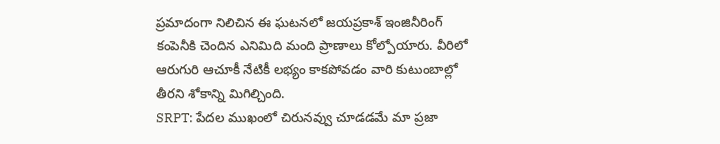ప్రమాదంగా నిలిచిన ఈ ఘటనలో జయప్రకాశ్ ఇంజినీరింగ్ కంపెనీకి చెందిన ఎనిమిది మంది ప్రాణాలు కోల్పోయారు. వీరిలో ఆరుగురి ఆచూకీ నేటికీ లభ్యం కాకపోవడం వారి కుటుంబాల్లో తీరని శోకాన్ని మిగిల్చింది.
SRPT: పేదల ముఖంలో చిరునవ్వు చూడడమే మా ప్రజా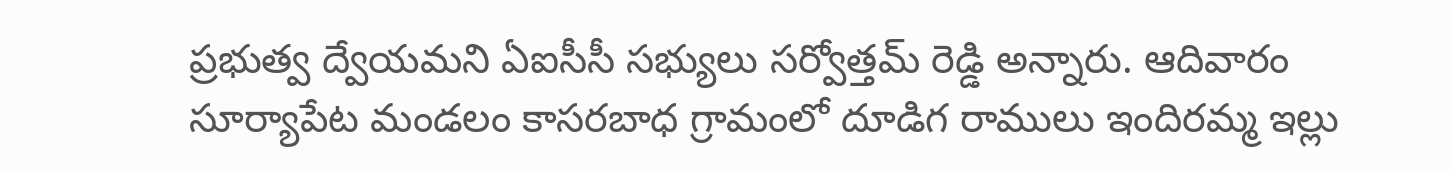ప్రభుత్వ ద్వేయమని ఏఐసీసీ సభ్యులు సర్వోత్తమ్ రెడ్డి అన్నారు. ఆదివారం సూర్యాపేట మండలం కాసరబాధ గ్రామంలో దూడిగ రాములు ఇందిరమ్మ ఇల్లు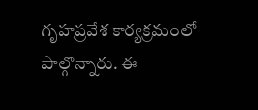గృహప్రవేశ కార్యక్రమంలో పాల్గొన్నారు. ఈ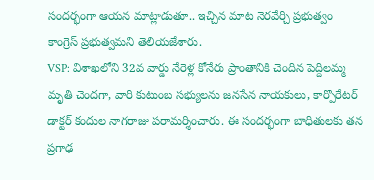సందర్భంగా ఆయన మాట్లాడుతూ.. ఇచ్చిన మాట నెరవేర్చి ప్రభుత్వం కాంగ్రెస్ ప్రభుత్వమని తెలియజేశారు.
VSP: విశాఖలోని 32వ వార్డు నేరెళ్ల కోనేరు ప్రాంతానికి చెందిన పెద్దిలమ్మ మృతి చెందగా, వారి కుటుంబ సభ్యులను జనసేన నాయకులు, కార్పొరేటర్ డాక్టర్ కందుల నాగరాజు పరామర్శించారు. ఈ సందర్భంగా బాధితులకు తన ప్రగాఢ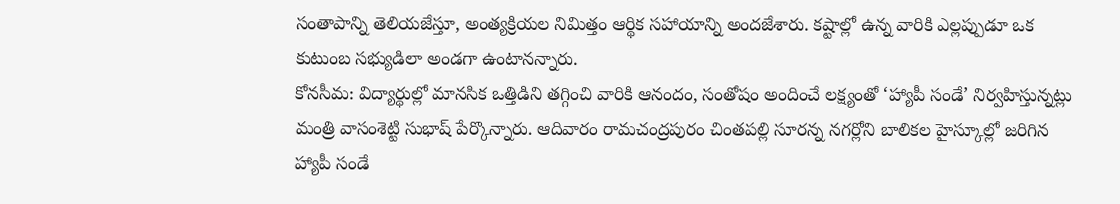సంతాపాన్ని తెలియజేస్తూ, అంత్యక్రియల నిమిత్తం ఆర్థిక సహాయాన్ని అందజేశారు. కష్టాల్లో ఉన్న వారికి ఎల్లప్పుడూ ఒక కుటుంబ సభ్యుడిలా అండగా ఉంటానన్నారు.
కోనసీమ: విద్యార్థుల్లో మానసిక ఒత్తిడిని తగ్గించి వారికి ఆనందం, సంతోషం అందించే లక్ష్యంతో ‘హ్యాపీ సండే’ నిర్వహిస్తున్నట్లు మంత్రి వాసంశెట్టి సుభాష్ పేర్కొన్నారు. ఆదివారం రామచంద్రపురం చింతపల్లి సూరన్న నగర్లోని బాలికల హైస్కూల్లో జరిగిన హ్యాపీ సండే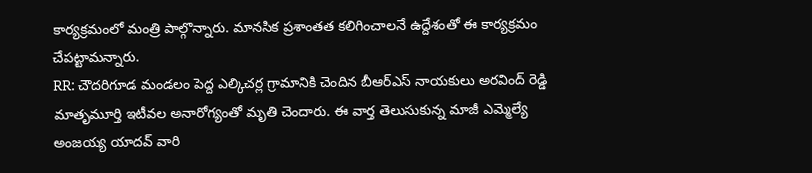కార్యక్రమంలో మంత్రి పాల్గొన్నారు. మానసిక ప్రశాంతత కలిగించాలనే ఉద్దేశంతో ఈ కార్యక్రమం చేపట్టామన్నారు.
RR: చౌదరిగూడ మండలం పెద్ద ఎల్కిచర్ల గ్రామానికి చెందిన బీఆర్ఎస్ నాయకులు అరవింద్ రెడ్డి మాతృమూర్తి ఇటీవల అనారోగ్యంతో మృతి చెందారు. ఈ వార్త తెలుసుకున్న మాజీ ఎమ్మెల్యే అంజయ్య యాదవ్ వారి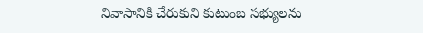నివాసానికి చేరుకుని కుటుంబ సభ్యులను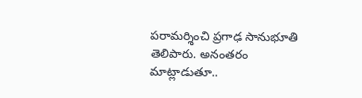పరామర్శించి ప్రగాఢ సానుభూతి తెలిపారు. అనంతరం మాట్లాడుతూ..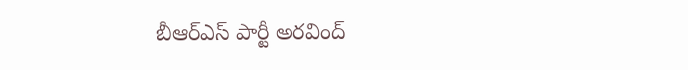బీఆర్ఎస్ పార్టీ అరవింద్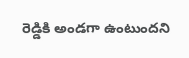రెడ్డికి అండగా ఉంటుందని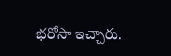భరోసా ఇచ్చారు.